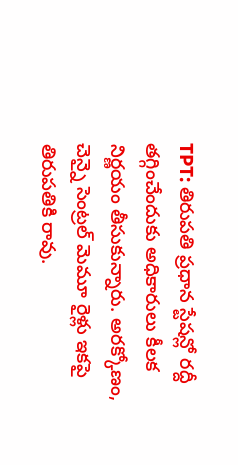TPT: తిరుపతి ప్రధాన స్టేషన్లో రద్దీ తగ్గించేందుకు అధికారులు కీలక నిర్ణయం తీసుకున్నారు. అరక్కోణం, చెన్నై సెంట్రల్ మెమూ రైళ్లు ఇకపై తిరుపతికి రావు.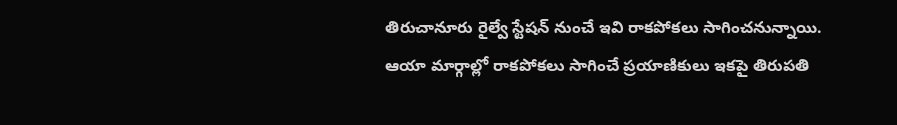తిరుచానూరు రైల్వే స్టేషన్ నుంచే ఇవి రాకపోకలు సాగించనున్నాయి. ఆయా మార్గాల్లో రాకపోకలు సాగించే ప్రయాణికులు ఇకపై తిరుపతి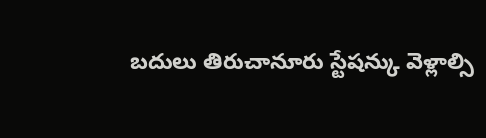బదులు తిరుచానూరు స్టేషన్కు వెళ్లాల్సి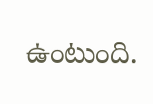ఉంటుంది.